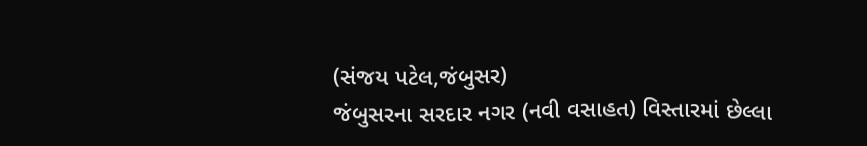(સંજય પટેલ,જંબુસર)
જંબુસરના સરદાર નગર (નવી વસાહત) વિસ્તારમાં છેલ્લા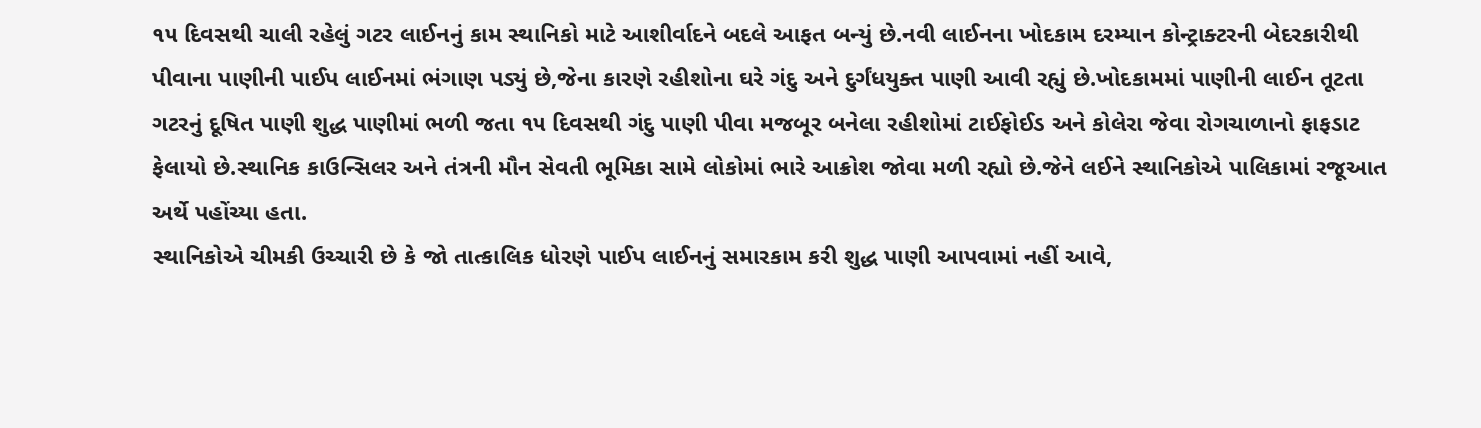૧૫ દિવસથી ચાલી રહેલું ગટર લાઈનનું કામ સ્થાનિકો માટે આશીર્વાદને બદલે આફત બન્યું છે.નવી લાઈનના ખોદકામ દરમ્યાન કોન્ટ્રાક્ટરની બેદરકારીથી પીવાના પાણીની પાઈપ લાઈનમાં ભંગાણ પડ્યું છે,જેના કારણે રહીશોના ઘરે ગંદુ અને દુર્ગંધયુક્ત પાણી આવી રહ્યું છે.ખોદકામમાં પાણીની લાઈન તૂટતા ગટરનું દૂષિત પાણી શુદ્ધ પાણીમાં ભળી જતા ૧૫ દિવસથી ગંદુ પાણી પીવા મજબૂર બનેલા રહીશોમાં ટાઈફોઈડ અને કોલેરા જેવા રોગચાળાનો ફાફડાટ ફેલાયો છે.સ્થાનિક કાઉન્સિલર અને તંત્રની મૌન સેવતી ભૂમિકા સામે લોકોમાં ભારે આક્રોશ જોવા મળી રહ્યો છે.જેને લઈને સ્થાનિકોએ પાલિકામાં રજૂઆત અર્થે પહોંચ્યા હતા.
સ્થાનિકોએ ચીમકી ઉચ્ચારી છે કે જો તાત્કાલિક ધોરણે પાઈપ લાઈનનું સમારકામ કરી શુદ્ધ પાણી આપવામાં નહીં આવે,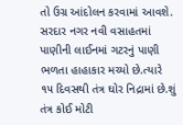તો ઉગ્ર આંદોલન કરવામાં આવશે.
સરદાર નગર નવી વસાહતમાં પાણીની લાઈનમાં ગટરનું પાણી ભળતા હાહાકાર મચ્યો છે.ત્યારે ૧૫ દિવસથી તંત્ર ઘોર નિદ્રામાં છે.શું તંત્ર કોઈ મોટી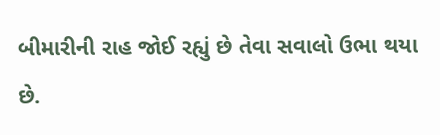બીમારીની રાહ જોઈ રહ્યું છે તેવા સવાલો ઉભા થયા છે.